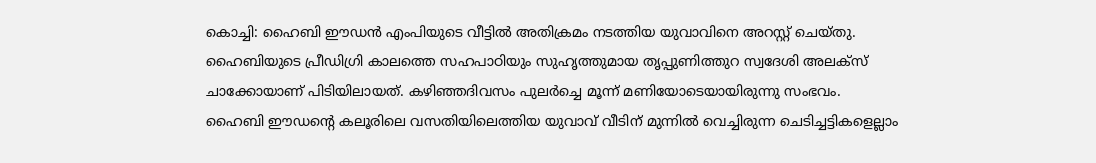കൊച്ചി: ഹൈബി ഈഡൻ എംപിയുടെ വീട്ടിൽ അതിക്രമം നടത്തിയ യുവാവിനെ അറസ്റ്റ് ചെയ്തു. ഹൈബിയുടെ പ്രീഡിഗ്രി കാലത്തെ സഹപാഠിയും സുഹൃത്തുമായ തൃപ്പുണിത്തുറ സ്വദേശി അലക്സ് ചാക്കോയാണ് പിടിയിലായത്. കഴിഞ്ഞദിവസം പുലർച്ചെ മൂന്ന് മണിയോടെയായിരുന്നു സംഭവം.
ഹൈബി ഈഡന്റെ കലൂരിലെ വസതിയിലെത്തിയ യുവാവ് വീടിന് മുന്നിൽ വെച്ചിരുന്ന ചെടിച്ചട്ടികളെല്ലാം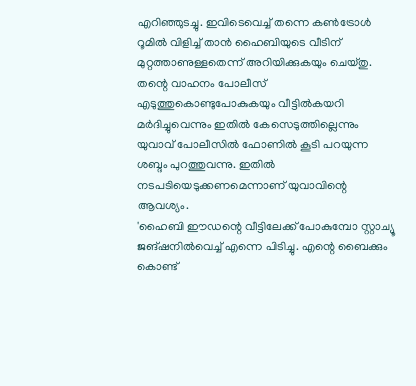എറിഞ്ഞുടച്ചു. ഇവിടെവെച്ച് തന്നെ കൺട്രോൾ റൂമിൽ വിളിച്ച് താൻ ഹൈബിയുടെ വീടിന് മുറ്റത്താണുള്ളതെന്ന് അറിയിക്കുകയും ചെയ്തു. തന്റെ വാഹനം പോലീസ് എടുത്തുകൊണ്ടുപോകുകയും വീട്ടിൽകയറി മർദിച്ചുവെന്നും ഇതിൽ കേസെടുത്തില്ലെന്നും യുവാവ് പോലീസിൽ ഫോണിൽ കൂടി പറയുന്ന ശബ്ദം പുറത്തുവന്നു. ഇതിൽ നടപടിയെടുക്കണമെന്നാണ് യുവാവിന്റെ ആവശ്യം.
'ഹൈബി ഈഡന്റെ വീട്ടിലേക്ക് പോകുമ്പോ സ്റ്റാച്യൂ ജങ്ഷനിൽവെച്ച് എന്നെ പിടിച്ചു. എന്റെ ബൈക്കും കൊണ്ട്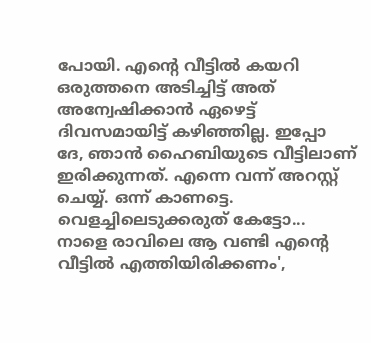പോയി. എന്റെ വീട്ടിൽ കയറി ഒരുത്തനെ അടിച്ചിട്ട് അത് അന്വേഷിക്കാൻ ഏഴെട്ട് ദിവസമായിട്ട് കഴിഞ്ഞില്ല. ഇപ്പോ ദേ, ഞാൻ ഹൈബിയുടെ വീട്ടിലാണ് ഇരിക്കുന്നത്. എന്നെ വന്ന് അറസ്റ്റ് ചെയ്യ്. ഒന്ന് കാണട്ടെ. വെളച്ചിലെടുക്കരുത് കേട്ടോ... നാളെ രാവിലെ ആ വണ്ടി എന്റെ വീട്ടിൽ എത്തിയിരിക്കണം',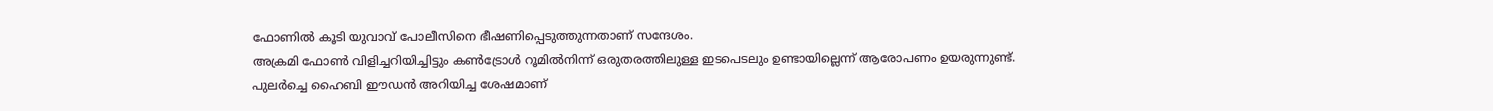ഫോണിൽ കൂടി യുവാവ് പോലീസിനെ ഭീഷണിപ്പെടുത്തുന്നതാണ് സന്ദേശം.
അക്രമി ഫോൺ വിളിച്ചറിയിച്ചിട്ടും കൺട്രോൾ റൂമിൽനിന്ന് ഒരുതരത്തിലുള്ള ഇടപെടലും ഉണ്ടായില്ലെന്ന് ആരോപണം ഉയരുന്നുണ്ട്. പുലർച്ചെ ഹൈബി ഈഡൻ അറിയിച്ച ശേഷമാണ്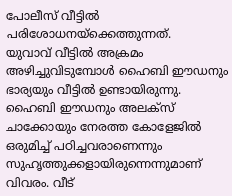പോലീസ് വീട്ടിൽ പരിശോധനയ്ക്കെത്തുന്നത്.
യുവാവ് വീട്ടിൽ അക്രമം അഴിച്ചുവിടുമ്പോൾ ഹൈബി ഈഡനും ഭാര്യയും വീട്ടിൽ ഉണ്ടായിരുന്നു. ഹൈബി ഈഡനും അലക്സ് ചാക്കോയും നേരത്ത കോളേജിൽ ഒരുമിച്ച് പഠിച്ചവരാണെന്നും സുഹൃത്തുക്കളായിരുന്നെന്നുമാണ് വിവരം. വീട്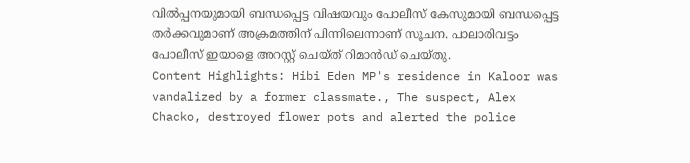വിൽപ്പനയുമായി ബന്ധപ്പെട്ട വിഷയവും പോലീസ് കേസുമായി ബന്ധപ്പെട്ട തർക്കവുമാണ് അക്രമത്തിന് പിന്നിലെന്നാണ് സൂചന. പാലാരിവട്ടം പോലീസ് ഇയാളെ അറസ്റ്റ് ചെയ്ത് റിമാൻഡ് ചെയ്തു.
Content Highlights: Hibi Eden MP's residence in Kaloor was vandalized by a former classmate., The suspect, Alex Chacko, destroyed flower pots and alerted the police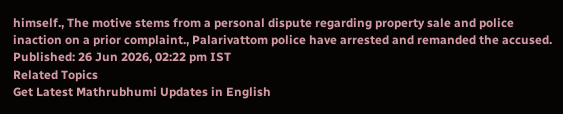himself., The motive stems from a personal dispute regarding property sale and police inaction on a prior complaint., Palarivattom police have arrested and remanded the accused.
Published: 26 Jun 2026, 02:22 pm IST
Related Topics
Get Latest Mathrubhumi Updates in English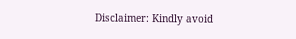Disclaimer: Kindly avoid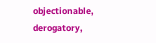objectionable, derogatory,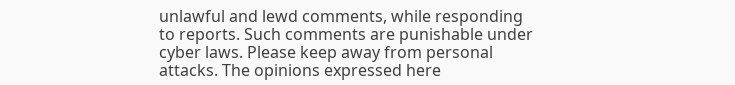unlawful and lewd comments, while responding to reports. Such comments are punishable under cyber laws. Please keep away from personal attacks. The opinions expressed here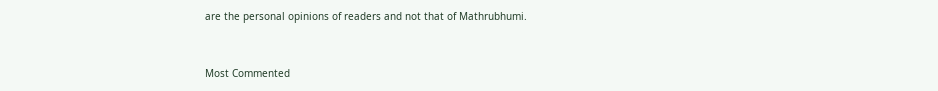are the personal opinions of readers and not that of Mathrubhumi.


Most Commented